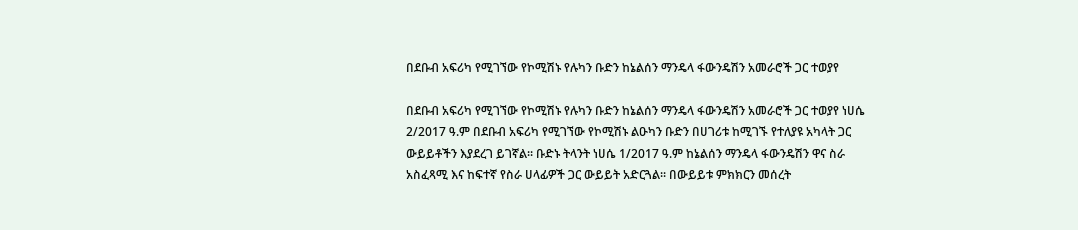በደቡብ አፍሪካ የሚገኘው የኮሚሽኑ የሉካን ቡድን ከኔልሰን ማንዴላ ፋውንዴሽን አመራሮች ጋር ተወያየ

በደቡብ አፍሪካ የሚገኘው የኮሚሽኑ የሉካን ቡድን ከኔልሰን ማንዴላ ፋውንዴሽን አመራሮች ጋር ተወያየ ነሀሴ 2/2017 ዓ.ም በደቡብ አፍሪካ የሚገኘው የኮሚሽኑ ልዑካን ቡድን በሀገሪቱ ከሚገኙ የተለያዩ አካላት ጋር ውይይቶችን እያደረገ ይገኛል፡፡ ቡድኑ ትላንት ነሀሴ 1/2017 ዓ.ም ከኔልሰን ማንዴላ ፋውንዴሽን ዋና ስራ አስፈጻሚ እና ከፍተኛ የስራ ሀላፊዎች ጋር ውይይት አድርጓል፡፡ በውይይቱ ምክክርን መሰረት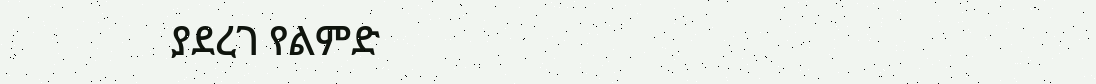ያደረገ የልምድ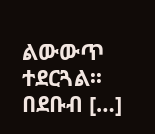ልውውጥ ተደርጓል፡፡ በደቡብ […]